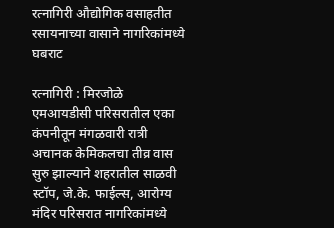रत्नागिरी औद्योगिक वसाहतीत रसायनाच्या वासाने नागरिकांमध्ये घबराट

रत्नागिरी : मिरजोळे एमआयडीसी परिसरातील एका कंपनीतून मंगळवारी रात्री अचानक केमिकलचा तीव्र वास सुरु झाल्याने शहरातील साळवी स्टॉप, जे.के. फाईल्स, आरोग्य मंदिर परिसरात नागरिकांमध्ये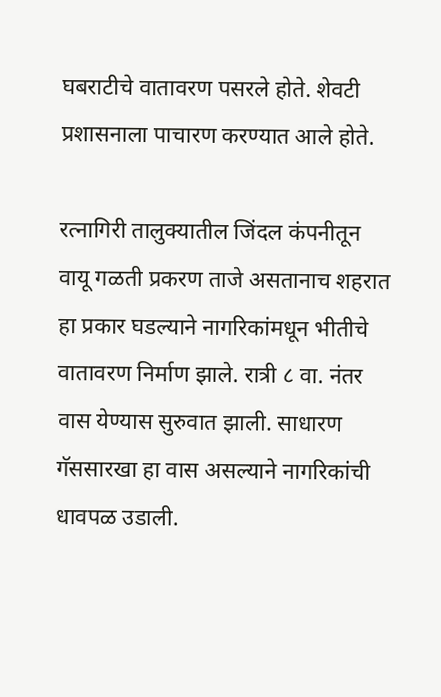घबराटीचे वातावरण पसरले होते. शेवटी प्रशासनाला पाचारण करण्यात आले होते.

रत्नागिरी तालुक्यातील जिंदल कंपनीतून वायू गळती प्रकरण ताजे असतानाच शहरात हा प्रकार घडल्याने नागरिकांमधून भीतीचे वातावरण निर्माण झाले. रात्री ८ वा. नंतर वास येण्यास सुरुवात झाली. साधारण गॅससारखा हा वास असल्याने नागरिकांची धावपळ उडाली.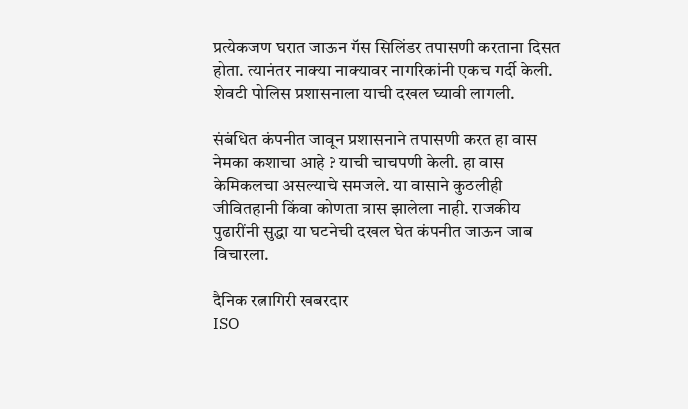प्रत्येकजण घरात जाऊन गॅस सिलिंडर तपासणी करताना दिसत होता. त्यानंतर नाक्या नाक्यावर नागरिकांनी एकच गर्दी केली. शेवटी पोलिस प्रशासनाला याची दखल घ्यावी लागली.

संबंधित कंपनीत जावून प्रशासनाने तपासणी करत हा वास नेमका कशाचा आहे ? याची चाचपणी केली. हा वास केमिकलचा असल्याचे समजले. या वासाने कुठलीही जीवितहानी किंवा कोणता त्रास झालेला नाही. राजकीय पुढारींनी सुद्धा या घटनेची दखल घेत कंपनीत जाऊन जाब विचारला.

दैनिक रत्नागिरी खबरदार
ISO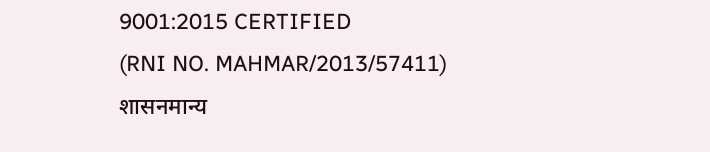9001:2015 CERTIFIED
(RNI NO. MAHMAR/2013/57411)
शासनमान्य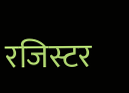रजिस्टर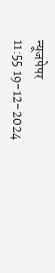न्यूजपेपर
11:55 19-12-2024